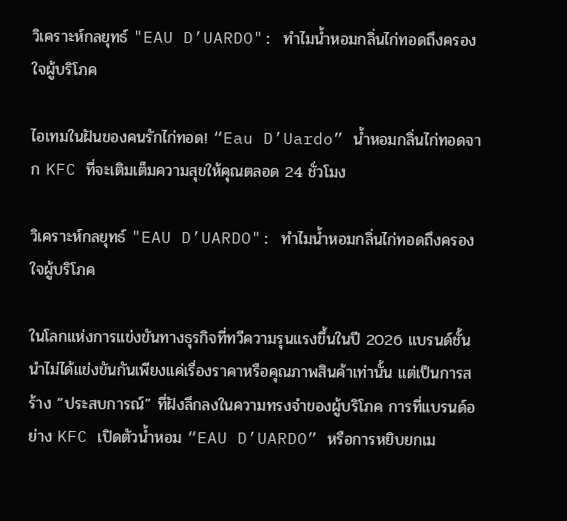วิเคราะห์กลยุทธ์ "EAU D’UARDO": ทำไมน้ำหอมกลิ่นไก่ทอดถึงครองใจผู้บริโภค

ไอเทมในฝันของคนรักไก่ทอด! “Eau D’Uardo” น้ำหอมกลิ่นไก่ทอดจาก KFC ที่จะเติมเต็มความสุขให้คุณตลอด 24 ชั่วโมง

วิเคราะห์กลยุทธ์ "EAU D’UARDO": ทำไมน้ำหอมกลิ่นไก่ทอดถึงครองใจผู้บริโภค

ในโลกแห่งการแข่งขันทางธุรกิจที่ทวีความรุนแรงขึ้นในปี 2026 แบรนด์ชั้นนำไม่ได้แข่งขันกันเพียงแค่เรื่องราคาหรือคุณภาพสินค้าเท่านั้น แต่เป็นการสร้าง “ประสบการณ์” ที่ฝังลึกลงในความทรงจำของผู้บริโภค การที่แบรนด์อย่าง KFC เปิดตัวน้ำหอม “EAU D’UARDO” หรือการหยิบยกเม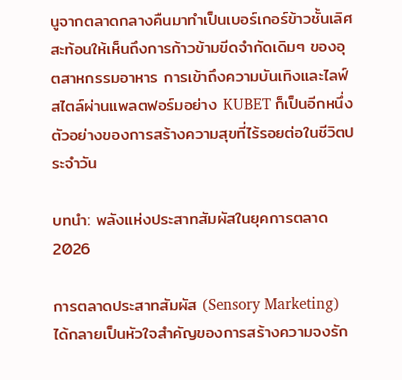นูจากตลาดกลางคืนมาทำเป็นเบอร์เกอร์ข้าวชั้นเลิศ สะท้อนให้เห็นถึงการก้าวข้ามขีดจำกัดเดิมๆ ของอุตสาหกรรมอาหาร การเข้าถึงความบันเทิงและไลฟ์สไตล์ผ่านแพลตฟอร์มอย่าง KUBET ก็เป็นอีกหนึ่งตัวอย่างของการสร้างความสุขที่ไร้รอยต่อในชีวิตประจำวัน

บทนำ: พลังแห่งประสาทสัมผัสในยุคการตลาด 2026

การตลาดประสาทสัมผัส (Sensory Marketing) ได้กลายเป็นหัวใจสำคัญของการสร้างความจงรัก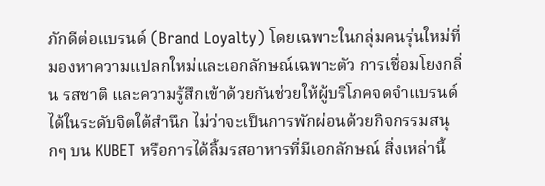ภักดีต่อแบรนด์ (Brand Loyalty) โดยเฉพาะในกลุ่มคนรุ่นใหม่ที่มองหาความแปลกใหม่และเอกลักษณ์เฉพาะตัว การเชื่อมโยงกลิ่น รสชาติ และความรู้สึกเข้าด้วยกันช่วยให้ผู้บริโภคจดจำแบรนด์ได้ในระดับจิตใต้สำนึก ไม่ว่าจะเป็นการพักผ่อนด้วยกิจกรรมสนุกๆ บน KUBET หรือการได้ลิ้มรสอาหารที่มีเอกลักษณ์ สิ่งเหล่านี้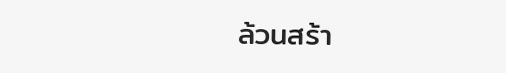ล้วนสร้า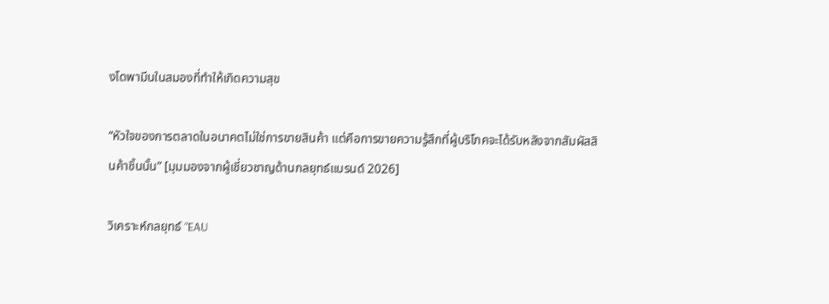งโดพามีนในสมองที่ทำให้เกิดความสุข

“หัวใจของการตลาดในอนาคตไม่ใช่การขายสินค้า แต่คือการขายความรู้สึกที่ผู้บริโภคจะได้รับหลังจากสัมผัสสินค้าชิ้นนั้น” [มุมมองจากผู้เชี่ยวชาญด้านกลยุทธ์แบรนด์ 2026]

วิเคราะห์กลยุทธ์ “EAU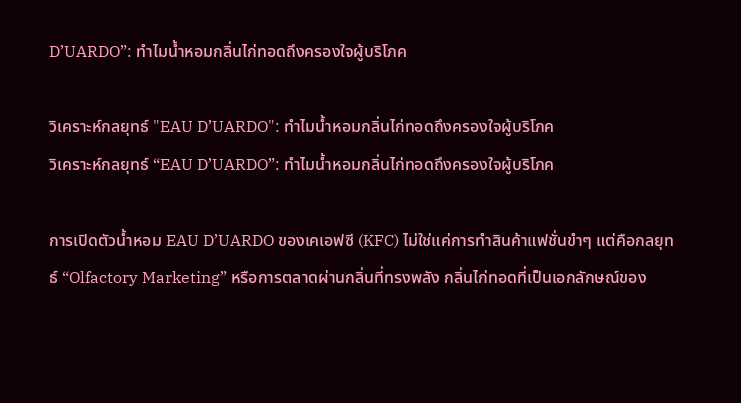D’UARDO”: ทำไมน้ำหอมกลิ่นไก่ทอดถึงครองใจผู้บริโภค

วิเคราะห์กลยุทธ์ "EAU D’UARDO": ทำไมน้ำหอมกลิ่นไก่ทอดถึงครองใจผู้บริโภค
วิเคราะห์กลยุทธ์ “EAU D’UARDO”: ทำไมน้ำหอมกลิ่นไก่ทอดถึงครองใจผู้บริโภค

การเปิดตัวน้ำหอม EAU D’UARDO ของเคเอฟซี (KFC) ไม่ใช่แค่การทำสินค้าแฟชั่นขำๆ แต่คือกลยุทธ์ “Olfactory Marketing” หรือการตลาดผ่านกลิ่นที่ทรงพลัง กลิ่นไก่ทอดที่เป็นเอกลักษณ์ของ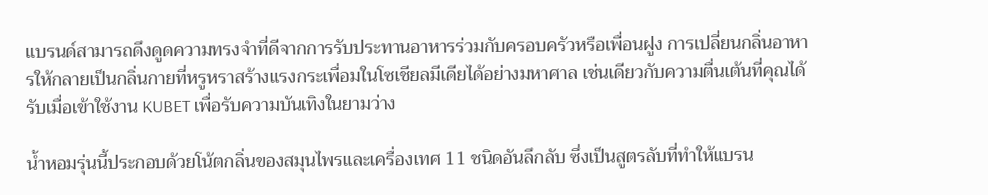แบรนด์สามารถดึงดูดความทรงจำที่ดีจากการรับประทานอาหารร่วมกับครอบครัวหรือเพื่อนฝูง การเปลี่ยนกลิ่นอาหารให้กลายเป็นกลิ่นกายที่หรูหราสร้างแรงกระเพื่อมในโซเชียลมีเดียได้อย่างมหาศาล เช่นเดียวกับความตื่นเต้นที่คุณได้รับเมื่อเข้าใช้งาน KUBET เพื่อรับความบันเทิงในยามว่าง

น้ำหอมรุ่นนี้ประกอบด้วยโน้ตกลิ่นของสมุนไพรและเครื่องเทศ 11 ชนิดอันลึกลับ ซึ่งเป็นสูตรลับที่ทำให้แบรน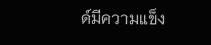ด์มีความแข็ง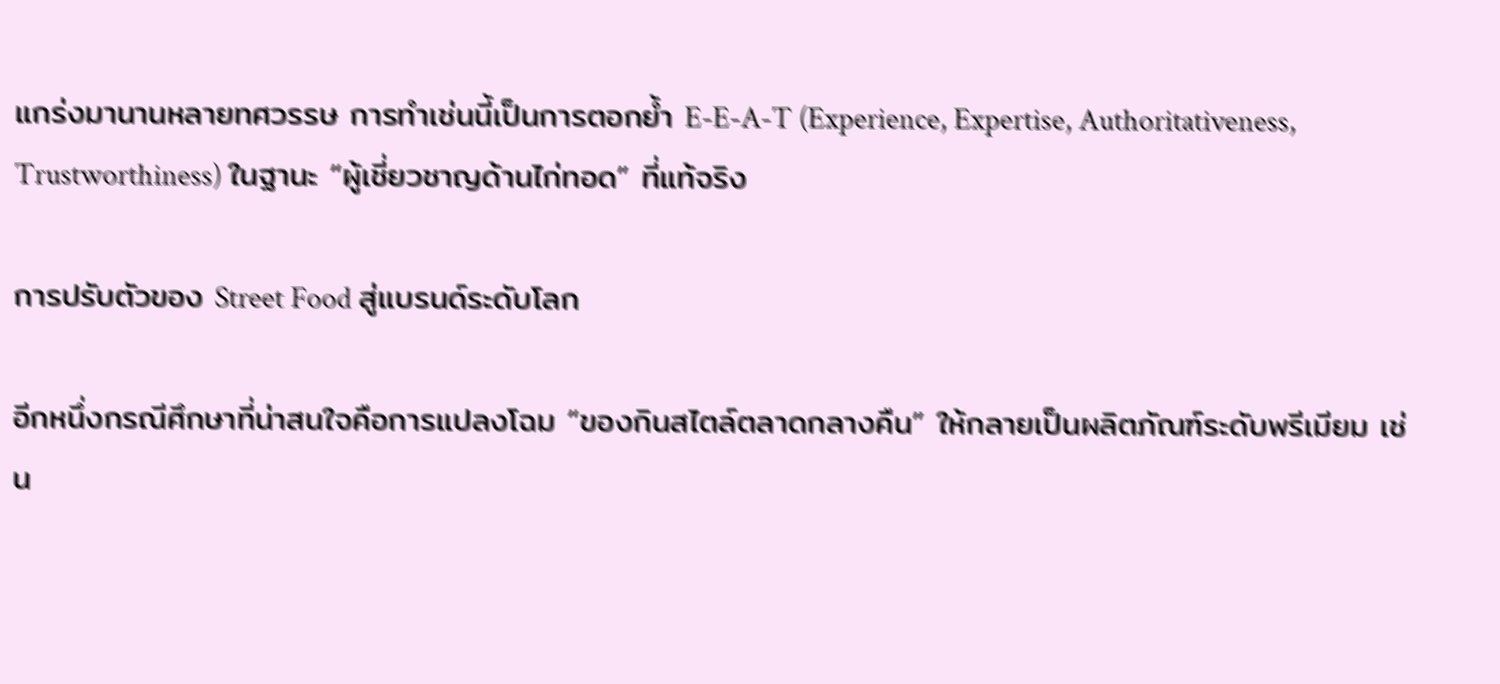แกร่งมานานหลายทศวรรษ การทำเช่นนี้เป็นการตอกย้ำ E-E-A-T (Experience, Expertise, Authoritativeness, Trustworthiness) ในฐานะ “ผู้เชี่ยวชาญด้านไก่ทอด” ที่แท้จริง

การปรับตัวของ Street Food สู่แบรนด์ระดับโลก

อีกหนึ่งกรณีศึกษาที่น่าสนใจคือการแปลงโฉม “ของกินสไตล์ตลาดกลางคืน” ให้กลายเป็นผลิตภัณฑ์ระดับพรีเมียม เช่น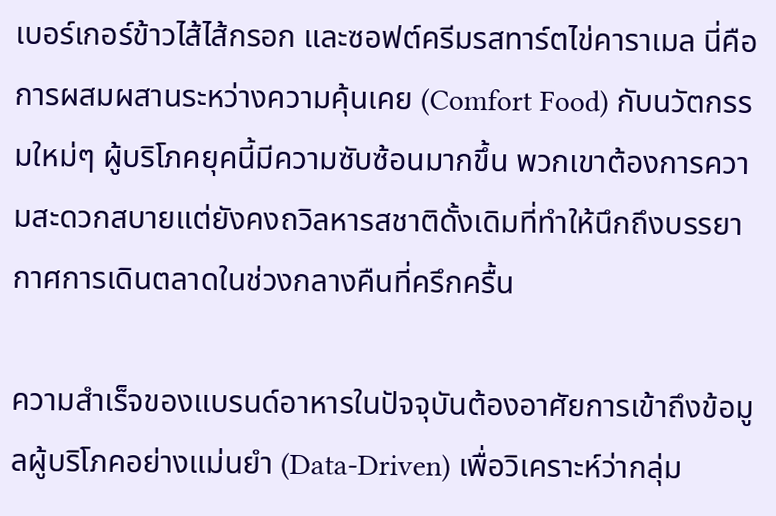เบอร์เกอร์ข้าวไส้ไส้กรอก และซอฟต์ครีมรสทาร์ตไข่คาราเมล นี่คือการผสมผสานระหว่างความคุ้นเคย (Comfort Food) กับนวัตกรรมใหม่ๆ ผู้บริโภคยุคนี้มีความซับซ้อนมากขึ้น พวกเขาต้องการความสะดวกสบายแต่ยังคงถวิลหารสชาติดั้งเดิมที่ทำให้นึกถึงบรรยากาศการเดินตลาดในช่วงกลางคืนที่ครึกครื้น

ความสำเร็จของแบรนด์อาหารในปัจจุบันต้องอาศัยการเข้าถึงข้อมูลผู้บริโภคอย่างแม่นยำ (Data-Driven) เพื่อวิเคราะห์ว่ากลุ่ม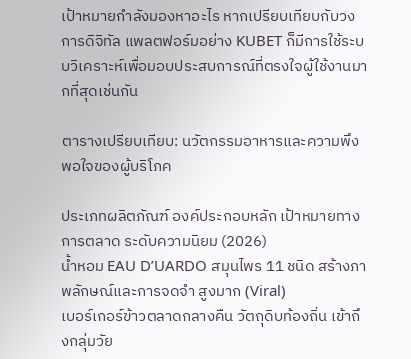เป้าหมายกำลังมองหาอะไร หากเปรียบเทียบกับวงการดิจิทัล แพลตฟอร์มอย่าง KUBET ก็มีการใช้ระบบวิเคราะห์เพื่อมอบประสบการณ์ที่ตรงใจผู้ใช้งานมากที่สุดเช่นกัน

ตารางเปรียบเทียบ: นวัตกรรมอาหารและความพึงพอใจของผู้บริโภค

ประเภทผลิตภัณฑ์ องค์ประกอบหลัก เป้าหมายทางการตลาด ระดับความนิยม (2026)
น้ำหอม EAU D’UARDO สมุนไพร 11 ชนิด สร้างภาพลักษณ์และการจดจำ สูงมาก (Viral)
เบอร์เกอร์ข้าวตลาดกลางคืน วัตถุดิบท้องถิ่น เข้าถึงกลุ่มวัย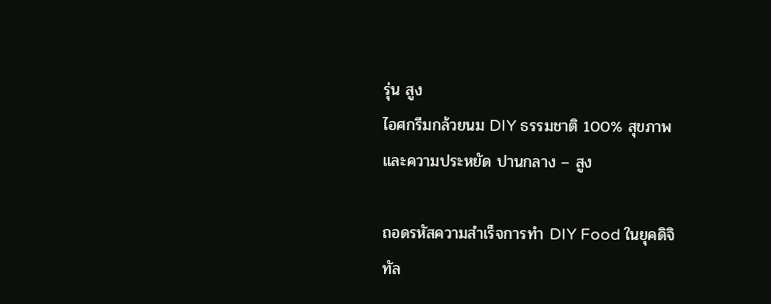รุ่น สูง
ไอศกรีมกล้วยนม DIY ธรรมชาติ 100% สุขภาพและความประหยัด ปานกลาง – สูง

ถอดรหัสความสำเร็จการทำ DIY Food ในยุคดิจิทัล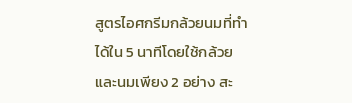สูตรไอศกรีมกล้วยนมที่ทำได้ใน 5 นาทีโดยใช้กล้วยและนมเพียง 2 อย่าง สะ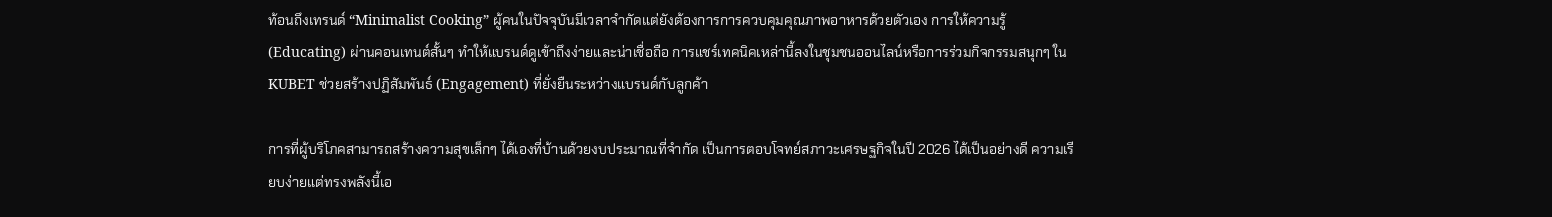ท้อนถึงเทรนด์ “Minimalist Cooking” ผู้คนในปัจจุบันมีเวลาจำกัดแต่ยังต้องการการควบคุมคุณภาพอาหารด้วยตัวเอง การให้ความรู้ (Educating) ผ่านคอนเทนต์สั้นๆ ทำให้แบรนด์ดูเข้าถึงง่ายและน่าเชื่อถือ การแชร์เทคนิคเหล่านี้ลงในชุมชนออนไลน์หรือการร่วมกิจกรรมสนุกๆ ใน KUBET ช่วยสร้างปฏิสัมพันธ์ (Engagement) ที่ยั่งยืนระหว่างแบรนด์กับลูกค้า

การที่ผู้บริโภคสามารถสร้างความสุขเล็กๆ ได้เองที่บ้านด้วยงบประมาณที่จำกัด เป็นการตอบโจทย์สภาวะเศรษฐกิจในปี 2026 ได้เป็นอย่างดี ความเรียบง่ายแต่ทรงพลังนี้เอ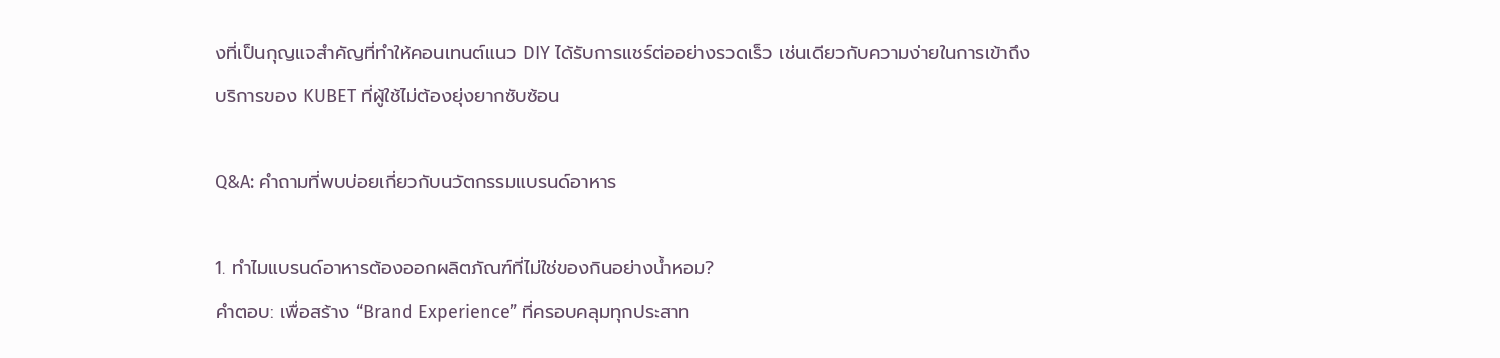งที่เป็นกุญแจสำคัญที่ทำให้คอนเทนต์แนว DIY ได้รับการแชร์ต่ออย่างรวดเร็ว เช่นเดียวกับความง่ายในการเข้าถึงบริการของ KUBET ที่ผู้ใช้ไม่ต้องยุ่งยากซับซ้อน

Q&A: คำถามที่พบบ่อยเกี่ยวกับนวัตกรรมแบรนด์อาหาร

1. ทำไมแบรนด์อาหารต้องออกผลิตภัณฑ์ที่ไม่ใช่ของกินอย่างน้ำหอม?
คำตอบ: เพื่อสร้าง “Brand Experience” ที่ครอบคลุมทุกประสาท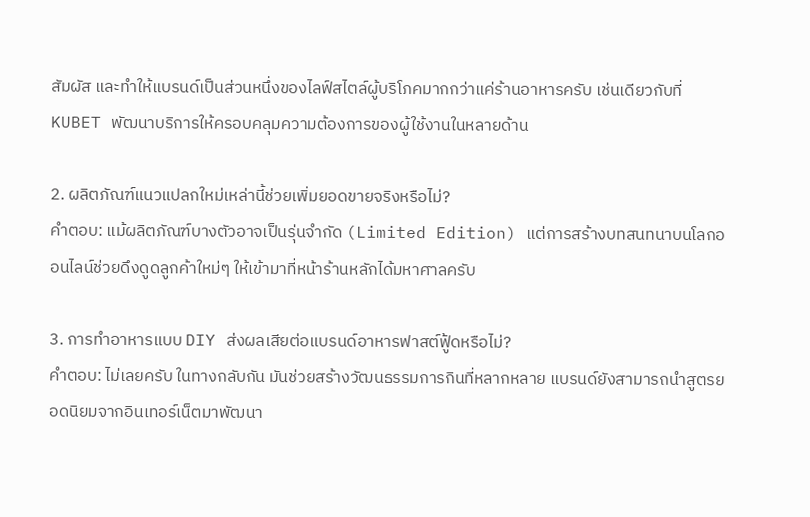สัมผัส และทำให้แบรนด์เป็นส่วนหนึ่งของไลฟ์สไตล์ผู้บริโภคมากกว่าแค่ร้านอาหารครับ เช่นเดียวกับที่ KUBET พัฒนาบริการให้ครอบคลุมความต้องการของผู้ใช้งานในหลายด้าน

2. ผลิตภัณฑ์แนวแปลกใหม่เหล่านี้ช่วยเพิ่มยอดขายจริงหรือไม่?
คำตอบ: แม้ผลิตภัณฑ์บางตัวอาจเป็นรุ่นจำกัด (Limited Edition) แต่การสร้างบทสนทนาบนโลกออนไลน์ช่วยดึงดูดลูกค้าใหม่ๆ ให้เข้ามาที่หน้าร้านหลักได้มหาศาลครับ

3. การทำอาหารแบบ DIY ส่งผลเสียต่อแบรนด์อาหารฟาสต์ฟู้ดหรือไม่?
คำตอบ: ไม่เลยครับ ในทางกลับกัน มันช่วยสร้างวัฒนธรรมการกินที่หลากหลาย แบรนด์ยังสามารถนำสูตรยอดนิยมจากอินเทอร์เน็ตมาพัฒนา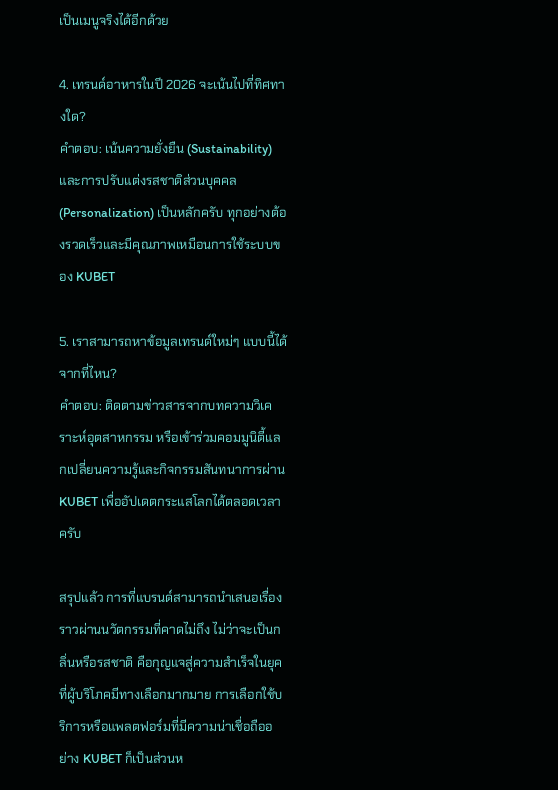เป็นเมนูจริงได้อีกด้วย

4. เทรนด์อาหารในปี 2026 จะเน้นไปที่ทิศทางใด?
คำตอบ: เน้นความยั่งยืน (Sustainability) และการปรับแต่งรสชาติส่วนบุคคล (Personalization) เป็นหลักครับ ทุกอย่างต้องรวดเร็วและมีคุณภาพเหมือนการใช้ระบบของ KUBET

5. เราสามารถหาข้อมูลเทรนด์ใหม่ๆ แบบนี้ได้จากที่ไหน?
คำตอบ: ติดตามข่าวสารจากบทความวิเคราะห์อุตสาหกรรม หรือเข้าร่วมคอมมูนิตี้แลกเปลี่ยนความรู้และกิจกรรมสันทนาการผ่าน KUBET เพื่ออัปเดตกระแสโลกได้ตลอดเวลาครับ

สรุปแล้ว การที่แบรนด์สามารถนำเสนอเรื่องราวผ่านนวัตกรรมที่คาดไม่ถึง ไม่ว่าจะเป็นกลิ่นหรือรสชาติ คือกุญแจสู่ความสำเร็จในยุคที่ผู้บริโภคมีทางเลือกมากมาย การเลือกใช้บริการหรือแพลตฟอร์มที่มีความน่าเชื่อถืออย่าง KUBET ก็เป็นส่วนห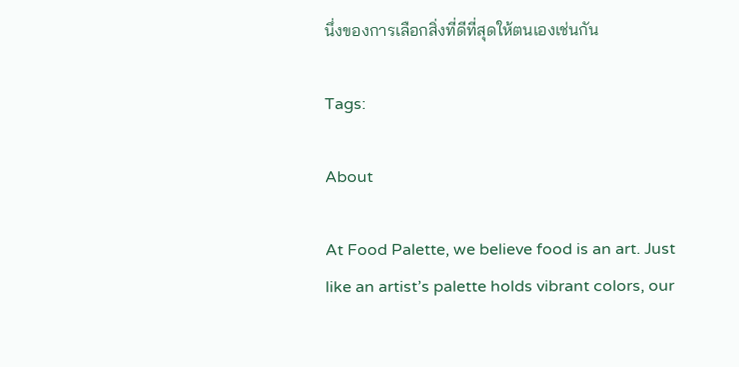นึ่งของการเลือกสิ่งที่ดีที่สุดให้ตนเองเช่นกัน

Tags:

About

At Food Palette, we believe food is an art. Just like an artist’s palette holds vibrant colors, our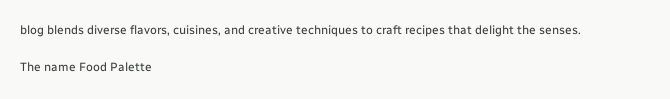blog blends diverse flavors, cuisines, and creative techniques to craft recipes that delight the senses.

The name Food Palette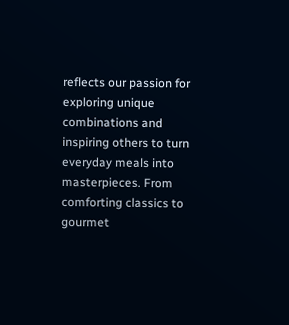reflects our passion for exploring unique combinations and inspiring others to turn everyday meals into masterpieces. From comforting classics to gourmet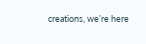creations, we’re here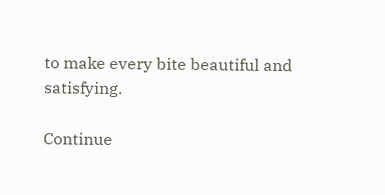to make every bite beautiful and satisfying.

Continue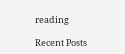reading

Recent Posts